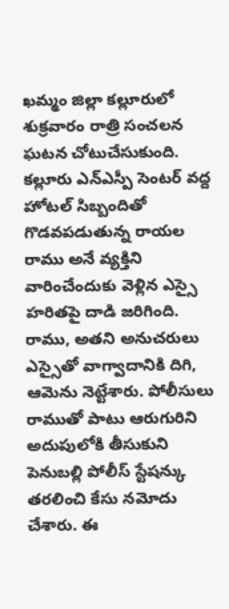ఖమ్మం జిల్లా కల్లూరులో శుక్రవారం రాత్రి సంచలన ఘటన చోటుచేసుకుంది. కల్లూరు ఎన్ఎస్పీ సెంటర్ వద్ద హోటల్ సిబ్బందితో గొడవపడుతున్న రాయల రాము అనే వ్యక్తిని వారించేందుకు వెళ్లిన ఎస్సై హరితపై దాడి జరిగింది. రాము, అతని అనుచరులు ఎస్సైతో వాగ్వాదానికి దిగి, ఆమెను నెట్టేశారు. పోలీసులు రాముతో పాటు ఆరుగురిని అదుపులోకి తీసుకుని పెనుబల్లి పోలీస్ స్టేషన్కు తరలించి కేసు నమోదు చేశారు. ఈ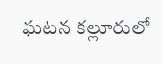ఘటన కల్లూరులో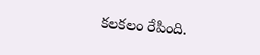కలకలం రేపింది.